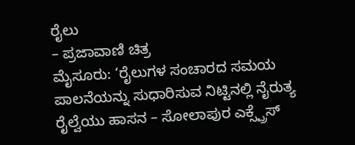ರೈಲು
– ಪ್ರಜಾವಾಣಿ ಚಿತ್ರ
ಮೈಸೂರು: ‘ರೈಲುಗಳ ಸಂಚಾರದ ಸಮಯ ಪಾಲನೆಯನ್ನು ಸುಧಾರಿಸುವ ನಿಟ್ಟಿನಲ್ಲಿ ನೈರುತ್ಯ ರೈಲ್ವೆಯು ಹಾಸನ – ಸೋಲಾಪುರ ಎಕ್ಸ್ಪ್ರೆಸ್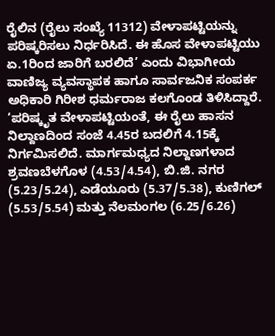ರೈಲಿನ (ರೈಲು ಸಂಖ್ಯೆ 11312) ವೇಳಾಪಟ್ಟಿಯನ್ನು ಪರಿಷ್ಕರಿಸಲು ನಿರ್ಧರಿಸಿದೆ. ಈ ಹೊಸ ವೇಳಾಪಟ್ಟಿಯು ಏ.1ರಿಂದ ಜಾರಿಗೆ ಬರಲಿದೆ’ ಎಂದು ವಿಭಾಗೀಯ ವಾಣಿಜ್ಯ ವ್ಯವಸ್ಥಾಪಕ ಹಾಗೂ ಸಾರ್ವಜನಿಕ ಸಂಪರ್ಕ ಅಧಿಕಾರಿ ಗಿರೀಶ ಧರ್ಮರಾಜ ಕಲಗೊಂಡ ತಿಳಿಸಿದ್ದಾರೆ.
‘ಪರಿಷ್ಕೃತ ವೇಳಾಪಟ್ಟಿಯಂತೆ, ಈ ರೈಲು ಹಾಸನ ನಿಲ್ದಾಣದಿಂದ ಸಂಜೆ 4.45ರ ಬದಲಿಗೆ 4.15ಕ್ಕೆ ನಿರ್ಗಮಿಸಲಿದೆ. ಮಾರ್ಗಮಧ್ಯದ ನಿಲ್ದಾಣಗಳಾದ ಶ್ರವಣಬೆಳಗೊಳ (4.53/4.54), ಬಿ.ಜಿ. ನಗರ (5.23/5.24), ಎಡೆಯೂರು (5.37/5.38), ಕುಣಿಗಲ್ (5.53/5.54) ಮತ್ತು ನೆಲಮಂಗಲ (6.25/6.26)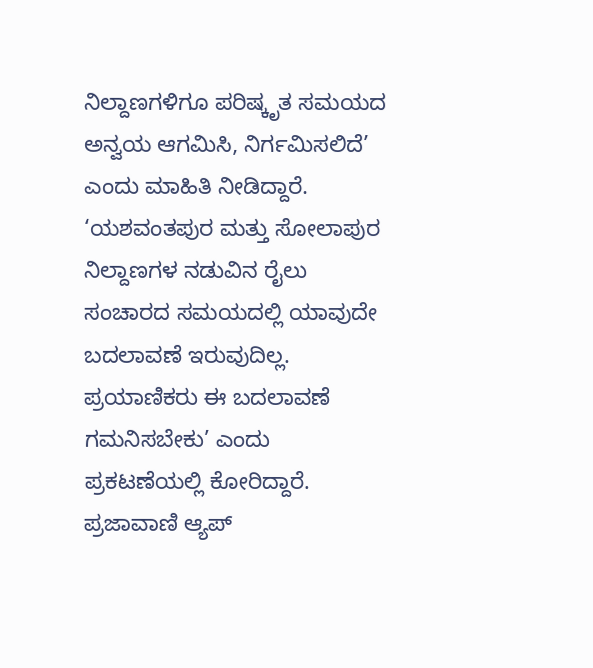ನಿಲ್ದಾಣಗಳಿಗೂ ಪರಿಷ್ಕೃತ ಸಮಯದ ಅನ್ವಯ ಆಗಮಿಸಿ, ನಿರ್ಗಮಿಸಲಿದೆ’ ಎಂದು ಮಾಹಿತಿ ನೀಡಿದ್ದಾರೆ.
‘ಯಶವಂತಪುರ ಮತ್ತು ಸೋಲಾಪುರ ನಿಲ್ದಾಣಗಳ ನಡುವಿನ ರೈಲು ಸಂಚಾರದ ಸಮಯದಲ್ಲಿ ಯಾವುದೇ ಬದಲಾವಣೆ ಇರುವುದಿಲ್ಲ. ಪ್ರಯಾಣಿಕರು ಈ ಬದಲಾವಣೆ ಗಮನಿಸಬೇಕು’ ಎಂದು ಪ್ರಕಟಣೆಯಲ್ಲಿ ಕೋರಿದ್ದಾರೆ.
ಪ್ರಜಾವಾಣಿ ಆ್ಯಪ್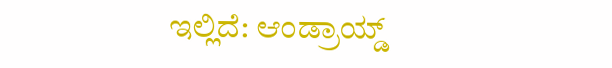ಇಲ್ಲಿದೆ: ಆಂಡ್ರಾಯ್ಡ್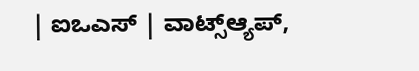| ಐಒಎಸ್ | ವಾಟ್ಸ್ಆ್ಯಪ್,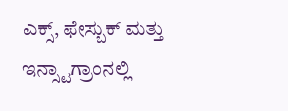ಎಕ್ಸ್, ಫೇಸ್ಬುಕ್ ಮತ್ತು ಇನ್ಸ್ಟಾಗ್ರಾಂನಲ್ಲಿ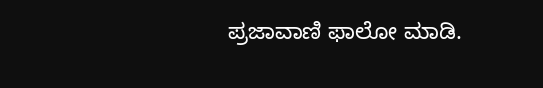ಪ್ರಜಾವಾಣಿ ಫಾಲೋ ಮಾಡಿ.